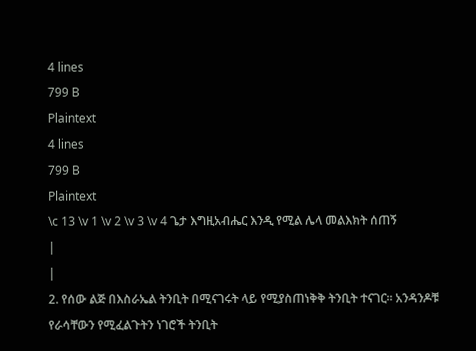4 lines
799 B
Plaintext
4 lines
799 B
Plaintext
\c 13 \v 1 \v 2 \v 3 \v 4 ጌታ እግዚአብሔር እንዲ የሚል ሌላ መልእክት ሰጠኝ
|
|
2. የሰው ልጅ በእስራኤል ትንቢት በሚናገሩት ላይ የሚያስጠነቅቅ ትንቢት ተናገር፡፡ አንዳንዶቹ የራሳቸውን የሚፈልጉትን ነገሮች ትንቢት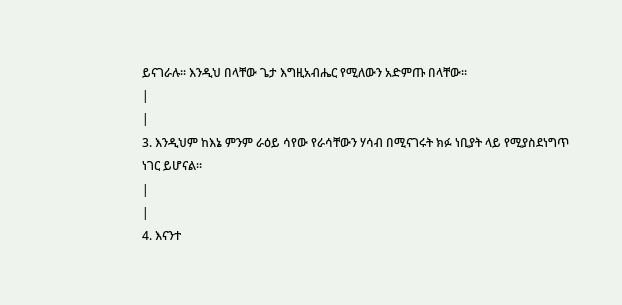ይናገራሉ፡፡ እንዲህ በላቸው ጌታ እግዚአብሔር የሚለውን አድምጡ በላቸው፡፡
|
|
3. እንዲህም ከእኔ ምንም ራዕይ ሳየው የራሳቸውን ሃሳብ በሚናገሩት ክፉ ነቢያት ላይ የሚያስደነግጥ ነገር ይሆናል፡፡
|
|
4. እናንተ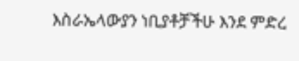እስራኤላውያን ነቢያቶቻችሁ እንደ ምድረ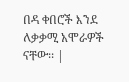በዳ ቀበሮች እንደ ለቃቃሚ አሞራዎች ናቸው፡፡ |